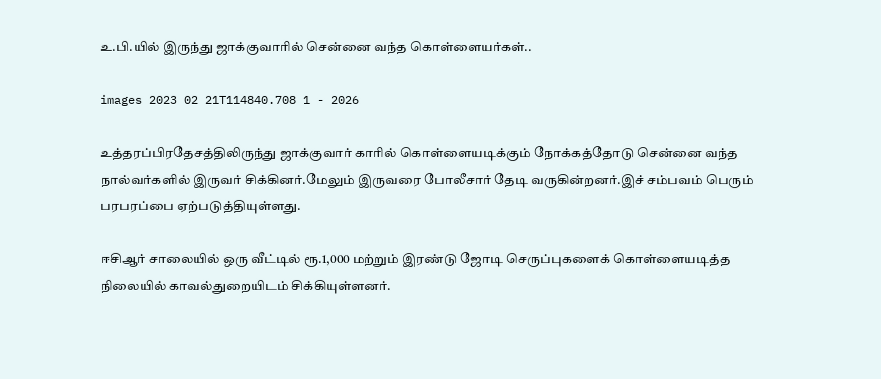உ.பி.யில் இருந்து ஜாக்குவாரில் சென்னை வந்த கொள்ளையர்கள்..

images 2023 02 21T114840.708 1 - 2026

உத்தரப்பிரதேசத்திலிருந்து ஜாக்குவார் காரில் கொள்ளையடிக்கும் நோக்கத்தோடு சென்னை வந்த நால்வர்களில் இருவர் சிக்கினர்.மேலும் இருவரை போலீசார் தேடி வருகின்றனர்.இச் சம்பவம் பெரும் பரபரப்பை ஏற்படுத்தியுள்ளது.

ஈசிஆர் சாலையில் ஒரு வீட்டில் ரூ.1,000 மற்றும் இரண்டு ஜோடி செருப்புகளைக் கொள்ளையடித்த நிலையில் காவல்துறையிடம் சிக்கியுள்ளனர்.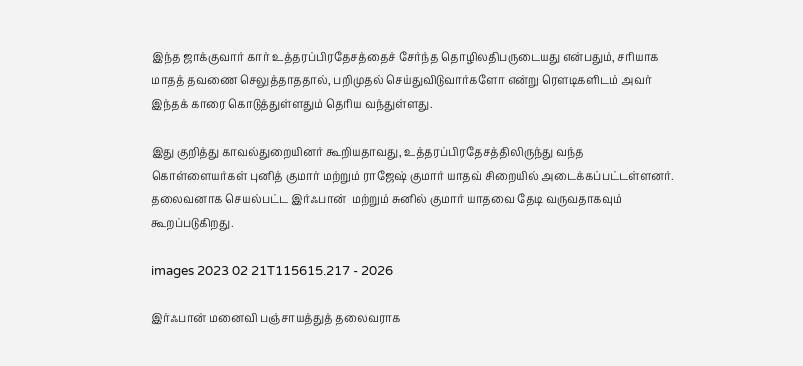இந்த ஜாக்குவார் கார் உத்தரப்பிரதேசத்தைச் சேர்ந்த தொழிலதிபருடையது என்பதும், சரியாக மாதத் தவணை செலுத்தாததால், பறிமுதல் செய்துவிடுவார்களோ என்று ரௌடிகளிடம் அவர் இந்தக் காரை கொடுத்துள்ளதும் தெரிய வந்துள்ளது.

இது குறித்து காவல்துறையினர் கூறியதாவது, உத்தரப்பிரதேசத்திலிருந்து வந்த கொள்ளையர்கள் புனித் குமார் மற்றும் ராஜேஷ் குமார் யாதவ் சிறையில் அடைக்கப்பட்டள்ளனர். தலைவனாக செயல்பட்ட இர்ஃபான்  மற்றும் சுனில் குமார் யாதவை தேடி வருவதாகவும் கூறப்படுகிறது.

images 2023 02 21T115615.217 - 2026

இர்ஃபான் மனைவி பஞ்சாயத்துத் தலைவராக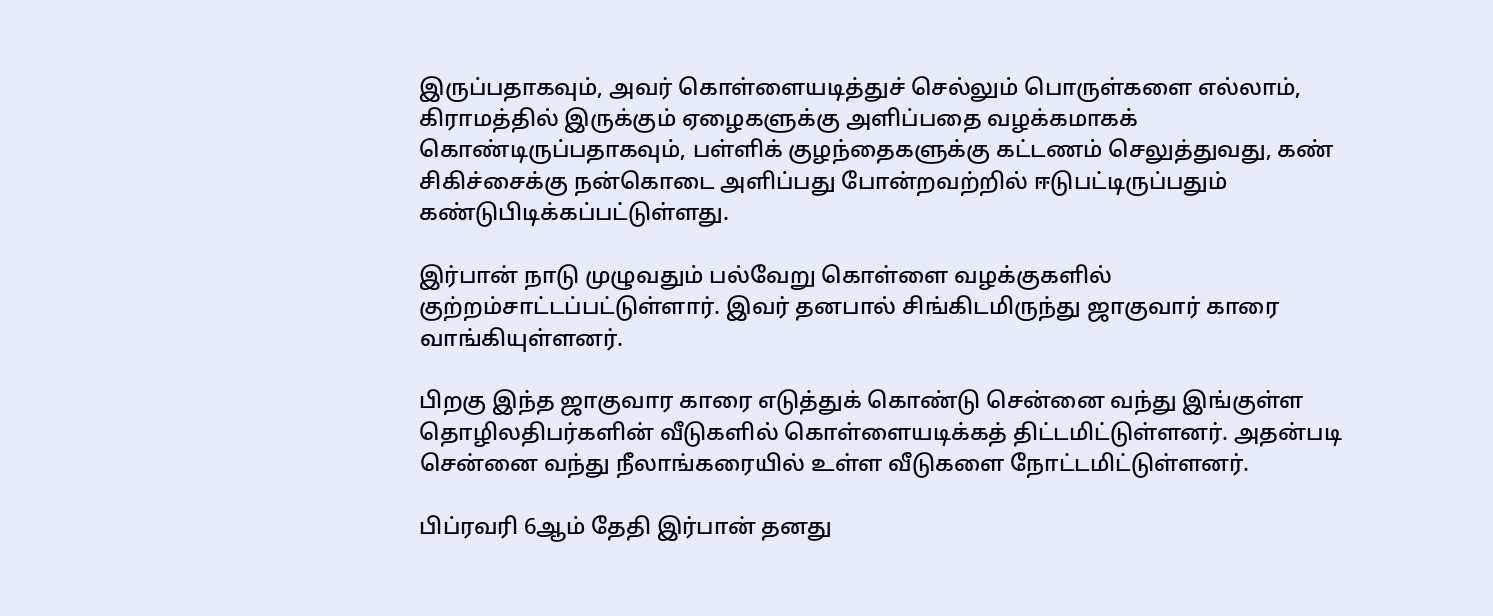இருப்பதாகவும், அவர் கொள்ளையடித்துச் செல்லும் பொருள்களை எல்லாம், கிராமத்தில் இருக்கும் ஏழைகளுக்கு அளிப்பதை வழக்கமாகக் கொண்டிருப்பதாகவும், பள்ளிக் குழந்தைகளுக்கு கட்டணம் செலுத்துவது, கண் சிகிச்சைக்கு நன்கொடை அளிப்பது போன்றவற்றில் ஈடுபட்டிருப்பதும் கண்டுபிடிக்கப்பட்டுள்ளது.

இர்பான் நாடு முழுவதும் பல்வேறு கொள்ளை வழக்குகளில் குற்றம்சாட்டப்பட்டுள்ளார். இவர் தனபால் சிங்கிடமிருந்து ஜாகுவார் காரை வாங்கியுள்ளனர்.

பிறகு இந்த ஜாகுவார காரை எடுத்துக் கொண்டு சென்னை வந்து இங்குள்ள தொழிலதிபர்களின் வீடுகளில் கொள்ளையடிக்கத் திட்டமிட்டுள்ளனர். அதன்படி சென்னை வந்து நீலாங்கரையில் உள்ள வீடுகளை நோட்டமிட்டுள்ளனர்.

பிப்ரவரி 6ஆம் தேதி இர்பான் தனது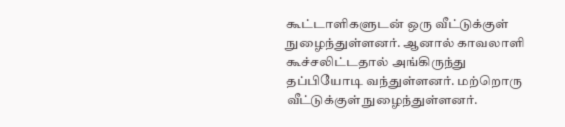கூட்டாளிகளுடன் ஒரு வீட்டுக்குள் நுழைந்துள்ளனர். ஆனால் காவலாளி கூச்சலிட்டதால் அங்கிருந்து தப்பியோடி வந்துள்ளனர். மற்றொரு வீட்டுக்குள் நுழைந்துள்ளனர்.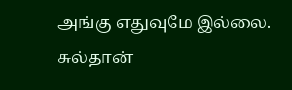அங்கு எதுவுமே இல்லை. சுல்தான்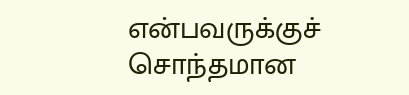என்பவருக்குச் சொந்தமான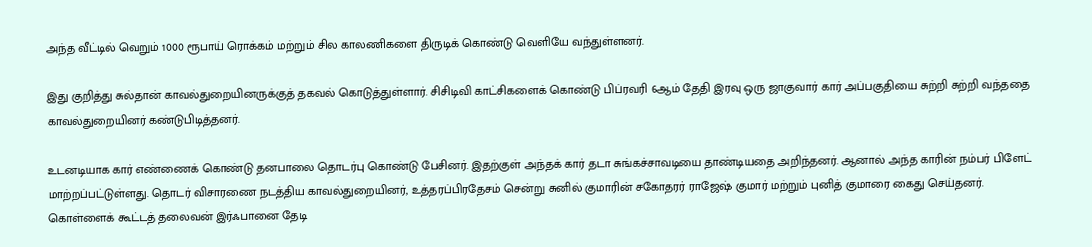அந்த வீட்டில் வெறும் 1000 ரூபாய் ரொக்கம் மற்றும் சில காலணிகளை திருடிக் கொண்டு வெளியே வந்துள்ளனர்.

இது குறித்து சுல்தான் காவல்துறையினருக்குத் தகவல் கொடுத்துள்ளார். சிசிடிவி காட்சிகளைக் கொண்டு பிப்ரவரி 6ஆம் தேதி இரவு ஒரு ஜாகுவார் கார் அப்பகுதியை சுற்றி சுற்றி வந்ததை காவல்துறையினர் கண்டுபிடித்தனர்.

உடனடியாக கார் எண்ணைக் கொண்டு தனபாலை தொடர்பு கொண்டு பேசினர். இதற்குள் அந்தக் கார் தடா சுங்கச்சாவடியை தாண்டியதை அறிந்தனர். ஆனால் அந்த காரின் நம்பர் பிளேட் மாற்றப்பட்டுள்ளது. தொடர் விசாரணை நடத்திய காவல்துறையினர், உத்தரப்பிரதேசம் சென்று சுனில் குமாரின் சகோதரர் ராஜேஷ் குமார் மற்றும் புனித் குமாரை கைது செய்தனர். கொள்ளைக் கூட்டத் தலைவன் இர்ஃபானை தேடி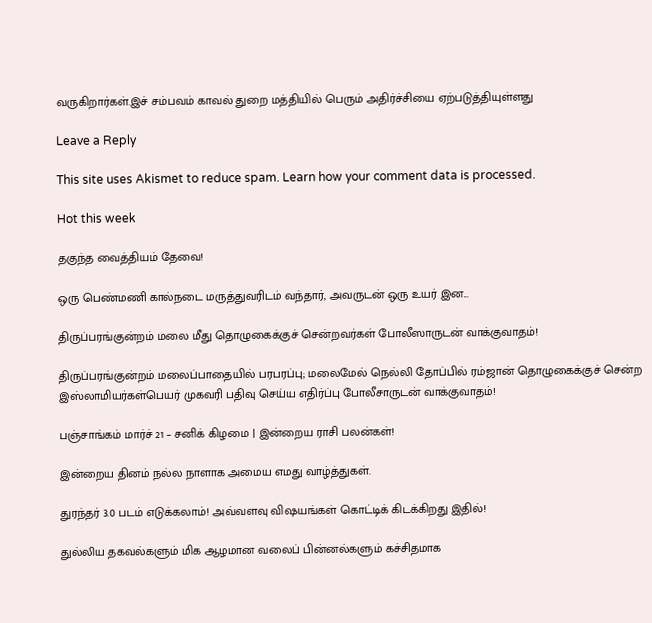வருகிறார்கள்.இச் சம்பவம் காவல் துறை மத்தியில் பெரும் அதிர்ச்சியை ஏற்படுத்தியுள்ளது

Leave a Reply

This site uses Akismet to reduce spam. Learn how your comment data is processed.

Hot this week

தகுந்த வைத்தியம் தேவை!

ஒரு பெண்மணி கால்நடை மருத்துவரிடம் வந்தார், அவருடன் ஒரு உயர் இன...

திருப்பரங்குன்றம் மலை மீது தொழுகைக்குச் சென்றவர்கள் போலீஸாருடன் வாக்குவாதம்!

திருப்பரங்குன்றம் மலைப்பாதையில் பரபரப்பு; மலைமேல் நெல்லி தோப்பில் ரம்ஜான் தொழுகைக்குச் சென்ற இஸ்லாமியர்கள்பெயர் முகவரி பதிவு செய்ய எதிர்ப்பு போலீசாருடன் வாக்குவாதம்!

பஞ்சாங்கம் மார்ச் 21 – சனிக் கிழமை | இன்றைய ராசி பலன்கள்!

இன்றைய தினம் நல்ல நாளாக அமைய எமது வாழ்த்துகள்.

துரந்தர் 3.0 படம் எடுக்கலாம்! அவ்வளவு விஷயங்கள் கொட்டிக் கிடக்கிறது இதில்!

துல்லிய தகவல்களும் மிக ஆழமான வலைப் பின்னல்களும் கச்சிதமாக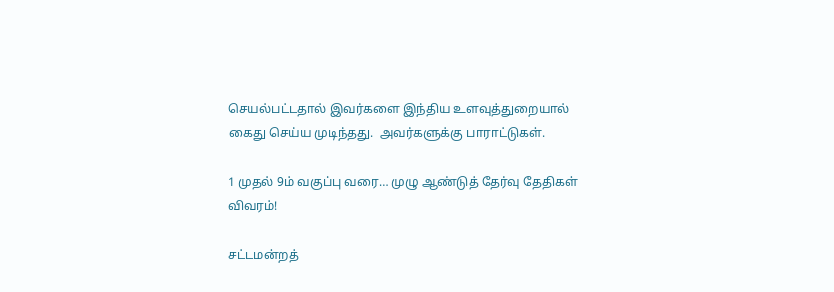செயல்பட்டதால் இவர்களை இந்திய உளவுத்துறையால் கைது செய்ய முடிந்தது.  அவர்களுக்கு பாராட்டுகள்.

1 முதல் 9ம் வகுப்பு வரை… முழு ஆண்டுத் தேர்வு தேதிகள் விவரம்!

சட்டமன்றத்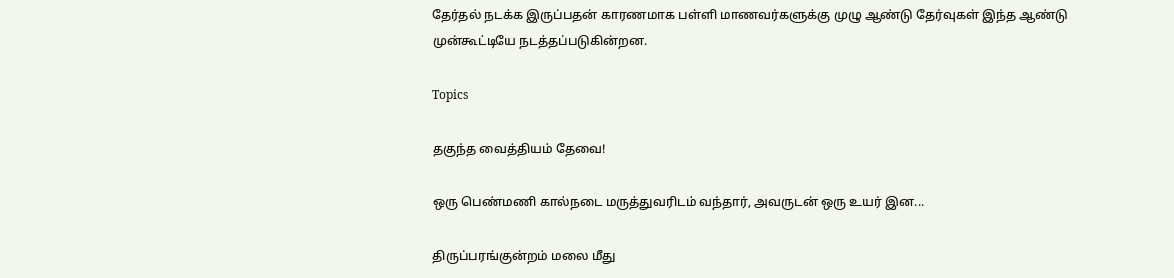தேர்தல் நடக்க இருப்பதன் காரணமாக பள்ளி மாணவர்களுக்கு முழு ஆண்டு தேர்வுகள் இந்த ஆண்டு முன்கூட்டியே நடத்தப்படுகின்றன.

Topics

தகுந்த வைத்தியம் தேவை!

ஒரு பெண்மணி கால்நடை மருத்துவரிடம் வந்தார், அவருடன் ஒரு உயர் இன...

திருப்பரங்குன்றம் மலை மீது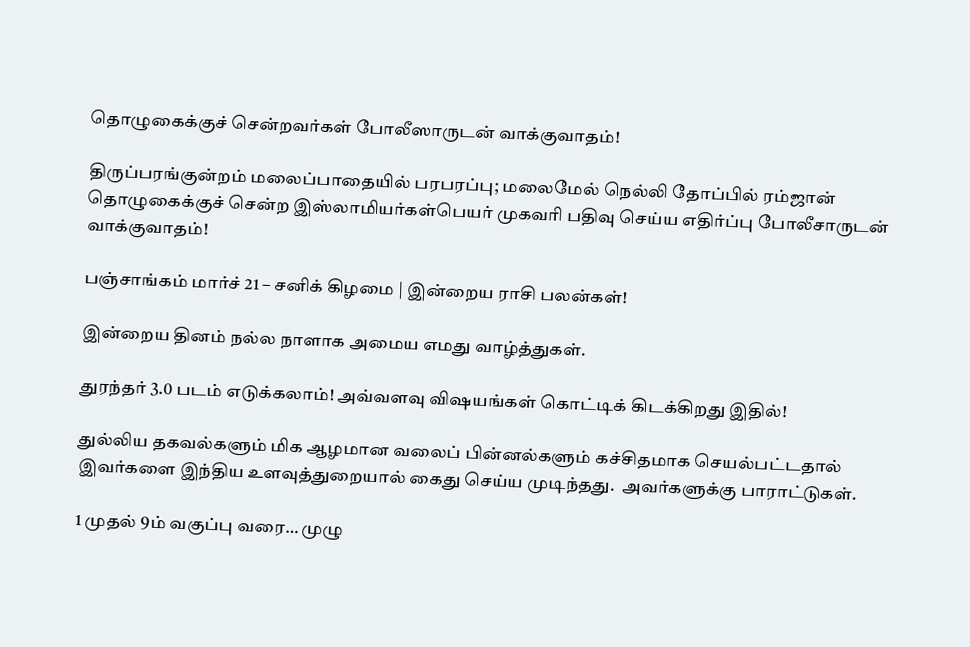தொழுகைக்குச் சென்றவர்கள் போலீஸாருடன் வாக்குவாதம்!

திருப்பரங்குன்றம் மலைப்பாதையில் பரபரப்பு; மலைமேல் நெல்லி தோப்பில் ரம்ஜான் தொழுகைக்குச் சென்ற இஸ்லாமியர்கள்பெயர் முகவரி பதிவு செய்ய எதிர்ப்பு போலீசாருடன் வாக்குவாதம்!

பஞ்சாங்கம் மார்ச் 21 – சனிக் கிழமை | இன்றைய ராசி பலன்கள்!

இன்றைய தினம் நல்ல நாளாக அமைய எமது வாழ்த்துகள்.

துரந்தர் 3.0 படம் எடுக்கலாம்! அவ்வளவு விஷயங்கள் கொட்டிக் கிடக்கிறது இதில்!

துல்லிய தகவல்களும் மிக ஆழமான வலைப் பின்னல்களும் கச்சிதமாக செயல்பட்டதால் இவர்களை இந்திய உளவுத்துறையால் கைது செய்ய முடிந்தது.  அவர்களுக்கு பாராட்டுகள்.

1 முதல் 9ம் வகுப்பு வரை… முழு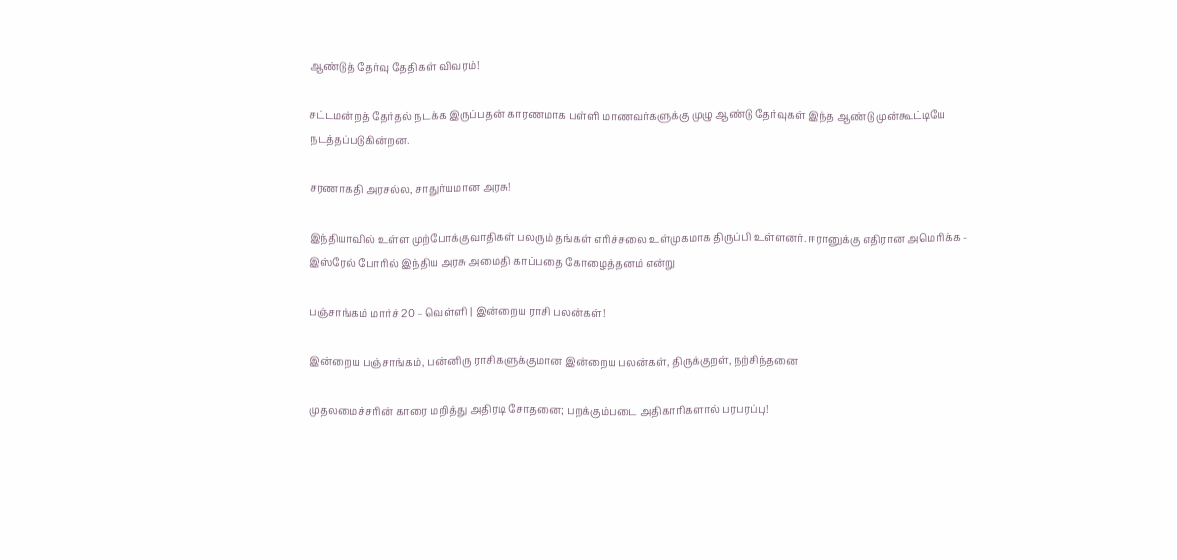ஆண்டுத் தேர்வு தேதிகள் விவரம்!

சட்டமன்றத் தேர்தல் நடக்க இருப்பதன் காரணமாக பள்ளி மாணவர்களுக்கு முழு ஆண்டு தேர்வுகள் இந்த ஆண்டு முன்கூட்டியே நடத்தப்படுகின்றன.

சரணாகதி அரசல்ல, சாதுர்யமான அரசு!

இந்தியாவில் உள்ள முற்போக்குவாதிகள் பலரும் தங்கள் எரிச்சலை உள்முகமாக திருப்பி உள்ளனர். ஈரானுக்கு எதிரான அமெரிக்க - இஸ்ரேல் போரில் இந்திய அரசு அமைதி காப்பதை கோழைத்தனம் என்று

பஞ்சாங்கம் மார்ச் 20 – வெள்ளி | இன்றைய ராசி பலன்கள்!

இன்றைய பஞ்சாங்கம், பன்னிரு ராசிகளுக்குமான இன்றைய பலன்கள், திருக்குறள், நற்சிந்தனை

முதலமைச்சரின் காரை மறித்து அதிரடி சோதனை; பறக்கும்படை அதிகாரிகளால் பரபரப்பு!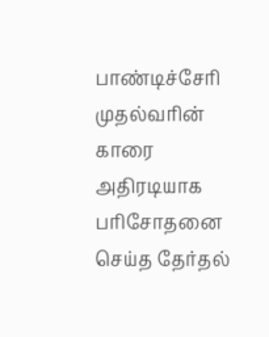பாண்டிச்சேரி முதல்வரின் காரை அதிரடியாக பரிசோதனை செய்த தேர்தல்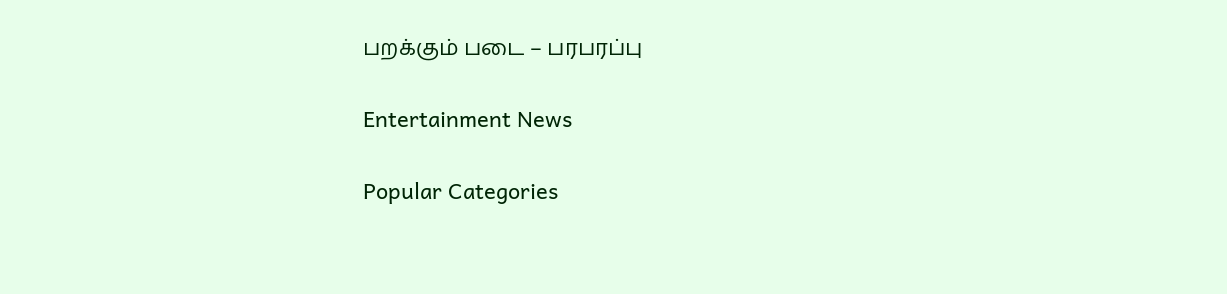பறக்கும் படை – பரபரப்பு

Entertainment News

Popular Categories